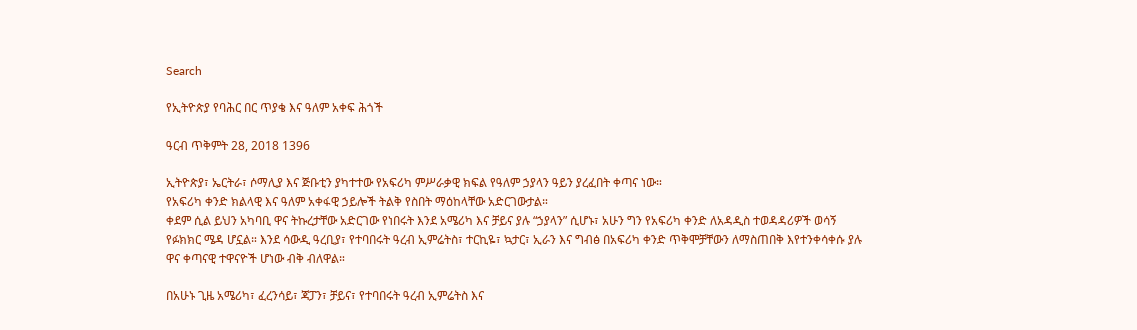Search

የኢትዮጵያ የባሕር በር ጥያቄ እና ዓለም አቀፍ ሕጎች

ዓርብ ጥቅምት 28, 2018 1396

ኢትዮጵያ፣ ኤርትራ፣ ሶማሊያ እና ጅቡቲን ያካተተው የአፍሪካ ምሥራቃዊ ክፍል የዓለም ኃያላን ዓይን ያረፈበት ቀጣና ነው።
የአፍሪካ ቀንድ ክልላዊ እና ዓለም አቀፋዊ ኃይሎች ትልቅ የስበት ማዕከላቸው አድርገውታል።
ቀደም ሲል ይህን አካባቢ ዋና ትኩረታቸው አድርገው የነበሩት እንደ አሜሪካ እና ቻይና ያሉ “ኃያላን” ሲሆኑ፣ አሁን ግን የአፍሪካ ቀንድ ለአዳዲስ ተወዳዳሪዎች ወሳኝ የፉክክር ሜዳ ሆኗል። እንደ ሳውዲ ዓረቢያ፣ የተባበሩት ዓረብ ኢምሬትስ፣ ተርኪዬ፣ ኳታር፣ ኢራን እና ግብፅ በአፍሪካ ቀንድ ጥቅሞቻቸውን ለማስጠበቅ እየተንቀሳቀሱ ያሉ ዋና ቀጣናዊ ተዋናዮች ሆነው ብቅ ብለዋል።

በአሁኑ ጊዜ አሜሪካ፣ ፈረንሳይ፣ ጃፓን፣ ቻይና፣ የተባበሩት ዓረብ ኢምሬትስ እና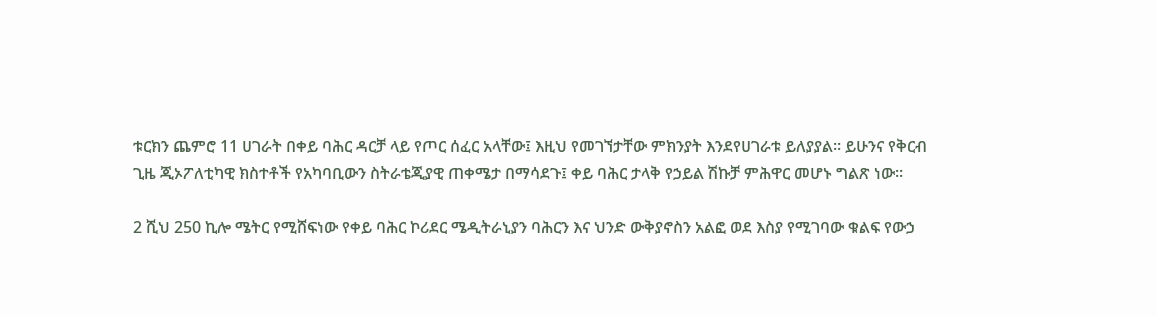ቱርክን ጨምሮ 11 ሀገራት በቀይ ባሕር ዳርቻ ላይ የጦር ሰፈር አላቸው፤ እዚህ የመገኘታቸው ምክንያት እንደየሀገራቱ ይለያያል። ይሁንና የቅርብ ጊዜ ጂኦፖለቲካዊ ክስተቶች የአካባቢውን ስትራቴጂያዊ ጠቀሜታ በማሳደጉ፤ ቀይ ባሕር ታላቅ የኃይል ሽኩቻ ምሕዋር መሆኑ ግልጽ ነው።

2 ሺህ 250 ኪሎ ሜትር የሚሸፍነው የቀይ ባሕር ኮሪደር ሜዲትራኒያን ባሕርን እና ህንድ ውቅያኖስን አልፎ ወደ እስያ የሚገባው ቁልፍ የውኃ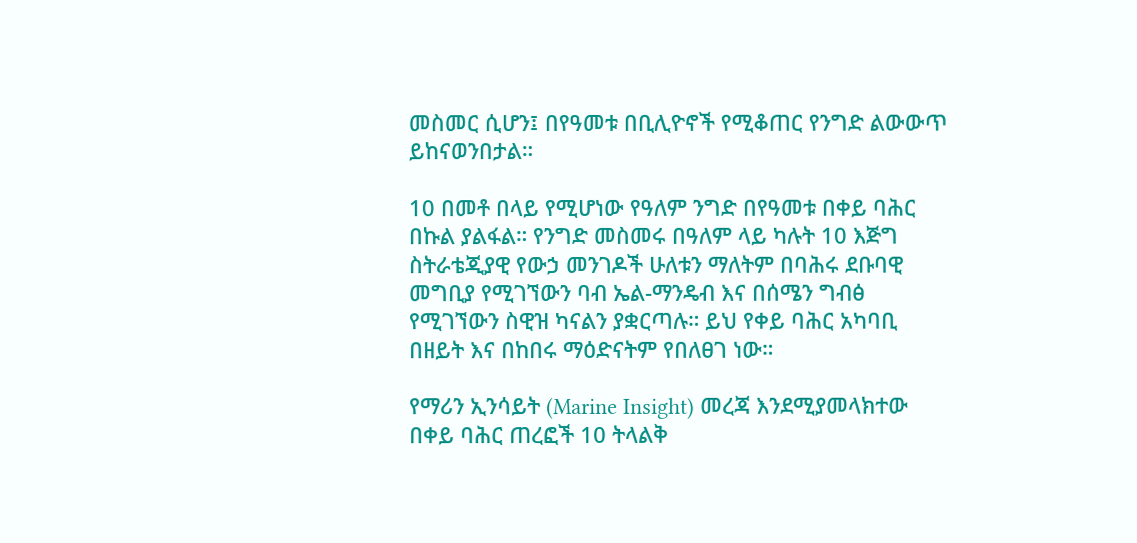መስመር ሲሆን፤ በየዓመቱ በቢሊዮኖች የሚቆጠር የንግድ ልውውጥ ይከናወንበታል።

10 በመቶ በላይ የሚሆነው የዓለም ንግድ በየዓመቱ በቀይ ባሕር በኩል ያልፋል። የንግድ መስመሩ በዓለም ላይ ካሉት 10 እጅግ ስትራቴጂያዊ የውኃ መንገዶች ሁለቱን ማለትም በባሕሩ ደቡባዊ መግቢያ የሚገኘውን ባብ ኤል-ማንዴብ እና በሰሜን ግብፅ የሚገኘውን ስዊዝ ካናልን ያቋርጣሉ። ይህ የቀይ ባሕር አካባቢ በዘይት እና በከበሩ ማዕድናትም የበለፀገ ነው።

የማሪን ኢንሳይት (Marine Insight) መረጃ እንደሚያመላክተው በቀይ ባሕር ጠረፎች 10 ትላልቅ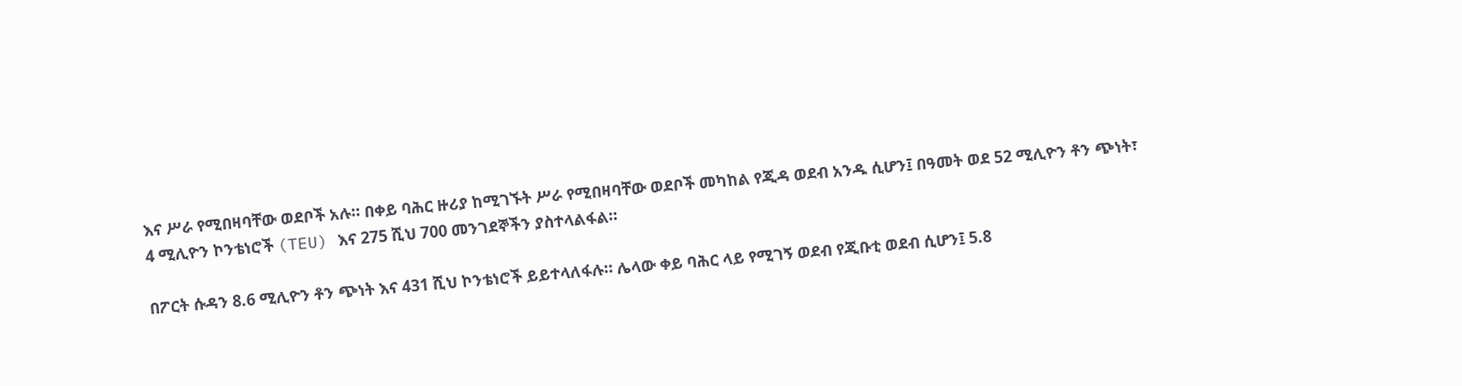እና ሥራ የሚበዛባቸው ወደቦች አሉ። በቀይ ባሕር ዙሪያ ከሚገኙት ሥራ የሚበዛባቸው ወደቦች መካከል የጂዳ ወደብ አንዱ ሲሆን፤ በዓመት ወደ 52 ሚሊዮን ቶን ጭነት፣ 4 ሚሊዮን ኮንቴነሮች (TEU) እና 275 ሺህ 700 መንገደኞችን ያስተላልፋል።

በፖርት ሱዳን 8.6 ሚሊዮን ቶን ጭነት እና 431 ሺህ ኮንቴነሮች ይይተላለፋሉ። ሌላው ቀይ ባሕር ላይ የሚገኝ ወደብ የጂቡቲ ወደብ ሲሆን፤ 5.8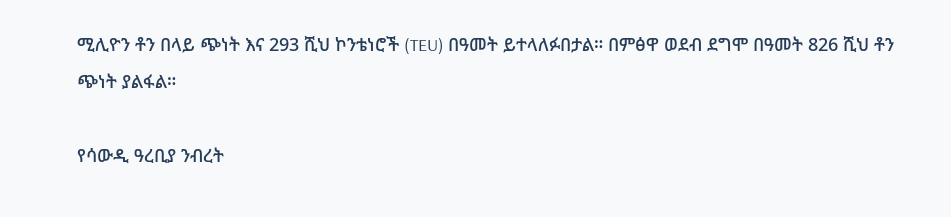ሚሊዮን ቶን በላይ ጭነት እና 293 ሺህ ኮንቴነሮች (TEU) በዓመት ይተላለፉበታል። በምፅዋ ወደብ ደግሞ በዓመት 826 ሺህ ቶን ጭነት ያልፋል።

የሳውዲ ዓረቢያ ንብረት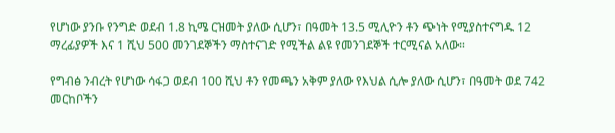የሆነው ያንቡ የንግድ ወደብ 1.8 ኪሜ ርዝመት ያለው ሲሆን፣ በዓመት 13.5 ሚሊዮን ቶን ጭነት የሚያስተናግዱ 12 ማረፊያዎች እና 1 ሺህ 500 መንገደኞችን ማስተናገድ የሚችል ልዩ የመንገደኞች ተርሚናል አለው።

የግብፅ ንብረት የሆነው ሳፋጋ ወደብ 100 ሺህ ቶን የመጫን አቅም ያለው የእህል ሲሎ ያለው ሲሆን፣ በዓመት ወደ 742 መርከቦችን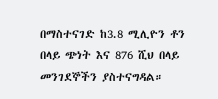በማስተናገድ ከ3.8 ሚሊዮን ቶን በላይ ጭነት እና 876 ሺህ በላይ መንገደኞችን ያስተናግዳል።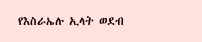የእስራኤሉ ኢላት ወደብ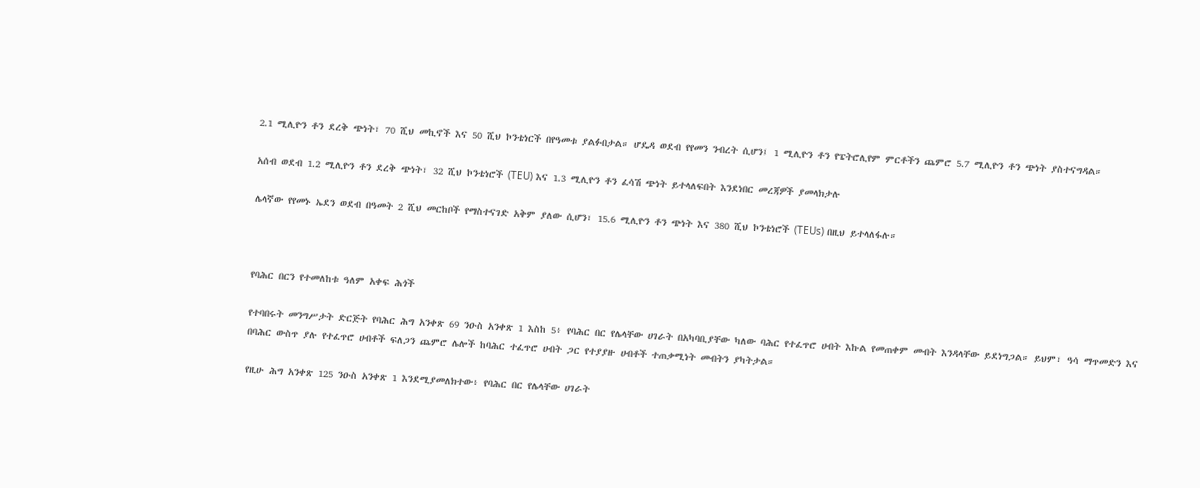2.1 ሚሊዮን ቶን ደረቅ ጭነት፣ 70 ሺህ መኪኖች እና 50 ሺህ ኮንቴነርች በየዓመቱ ያልፉበታል። ሆዴዳ ወደብ የየመን ንብረት ሲሆን፤ 1 ሚሊዮን ቶን የፔትሮሊየም ምርቶችን ጨምሮ 5.7 ሚሊዮን ቶን ጭነት ያስተናግዳል።

አሰብ ወደብ 1.2 ሚሊዮን ቶን ደረቅ ጭነት፣ 32 ሺህ ኮንቴነሮች (TEU) እና 1.3 ሚሊዮን ቶን ፈሳሽ ጭነት ይተላለፍበት እንደነበር መረጃዎች ያመላክታሉ

ሌላኛው የየመኑ ኤደን ወደብ በዓመት 2 ሺህ መርከቦች የማስተናገድ አቅም ያለው ሲሆን፣ 15.6 ሚሊዮን ቶን ጭነት እና 380 ሺህ ኮንቴነሮች (TEUs) በዚህ ይተላለፋሉ።



የባሕር በርን የተመለከቱ ዓለም አቀፍ ሕጎች

የተባበሩት መንግሥታት ድርጅት የባሕር ሕግ አንቀጽ 69 ንዑስ አንቀጽ 1 እስከ 5፥ የባሕር በር የሌላቸው ሀገራት በአካባቢያቸው ካለው ባሕር የተፈጥሮ ሀብት እኩል የመጠቀም መብት እንዳላቸው ይደነግጋል። ይህም፣ ዓሳ ማጥመድን እና በባሕር ውስጥ ያሉ የተፈጥሮ ሀብቶች ፍለጋን ጨምሮ ሌሎች ከባሕር ተፈጥሮ ሀብት ጋር የተያያዙ ሀብቶች ተጠቃሚነት መብትን ያካትታል።

የዚሁ ሕግ አንቀጽ 125 ንዑስ አንቀጽ 1 እንደሚያመለክተው፥ የባሕር በር የሌላቸው ሀገራት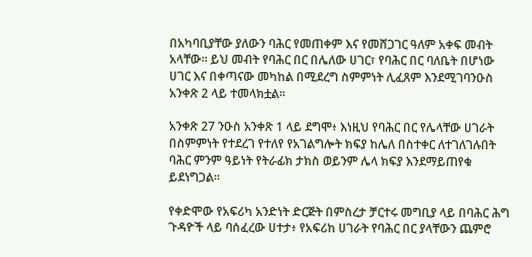በአካባቢያቸው ያለውን ባሕር የመጠቀም እና የመሸጋገር ዓለም አቀፍ መብት አላቸው። ይህ መብት የባሕር በር በሌለው ሀገር፣ የባሕር በር ባለቤት በሆነው ሀገር እና በቀጣናው መካከል በሚደረግ ስምምነት ሊፈጸም እንደሚገባንዑስ አንቀጽ 2 ላይ ተመላክቷል።

አንቀጽ 27 ንዑስ አንቀጽ 1 ላይ ደግሞ፥ እነዚህ የባሕር በር የሌላቸው ሀገራት በስምምነት የተደረገ የተለየ የአገልግሎት ክፍያ ከሌለ በስተቀር ለተገለገሉበት ባሕር ምንም ዓይነት የትራፊክ ታክስ ወይንም ሌላ ክፍያ እንደማይጠየቁ ይደነግጋል።

የቀድሞው የአፍሪካ አንድነት ድርጅት በምስረታ ቻርተሩ መግቢያ ላይ በባሕር ሕግ ጉዳዮች ላይ ባሰፈረው ሀተታ፥ የአፍሪከ ሀገራት የባሕር በር ያላቸውን ጨምሮ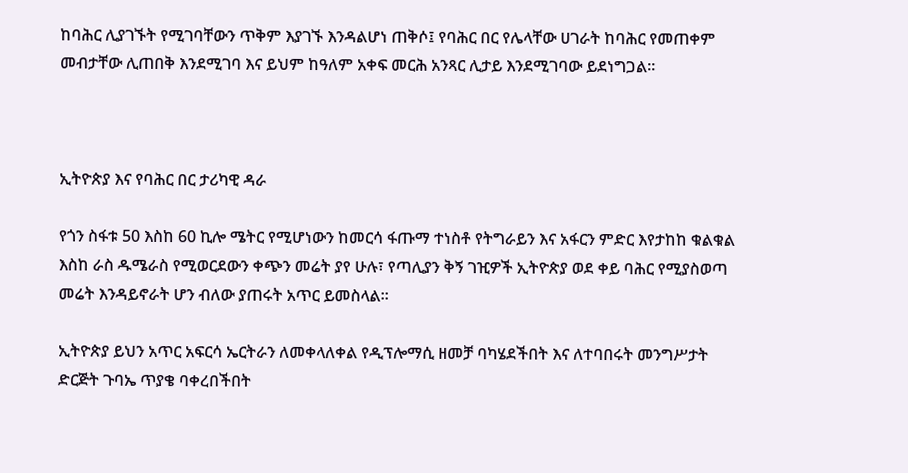ከባሕር ሊያገኙት የሚገባቸውን ጥቅም እያገኙ እንዳልሆነ ጠቅሶ፤ የባሕር በር የሌላቸው ሀገራት ከባሕር የመጠቀም መብታቸው ሊጠበቅ እንደሚገባ እና ይህም ከዓለም አቀፍ መርሕ አንጻር ሊታይ እንደሚገባው ይደነግጋል።



ኢትዮጵያ እና የባሕር በር ታሪካዊ ዳራ

የጎን ስፋቱ 50 እስከ 60 ኪሎ ሜትር የሚሆነውን ከመርሳ ፋጡማ ተነስቶ የትግራይን እና አፋርን ምድር እየታከከ ቁልቁል እስከ ራስ ዱሜራስ የሚወርደውን ቀጭን መሬት ያየ ሁሉ፣ የጣሊያን ቅኝ ገዢዎች ኢትዮጵያ ወደ ቀይ ባሕር የሚያስወጣ መሬት እንዳይኖራት ሆን ብለው ያጠሩት አጥር ይመስላል።

ኢትዮጵያ ይህን አጥር አፍርሳ ኤርትራን ለመቀላለቀል የዲፕሎማሲ ዘመቻ ባካሄደችበት እና ለተባበሩት መንግሥታት ድርጅት ጉባኤ ጥያቄ ባቀረበችበት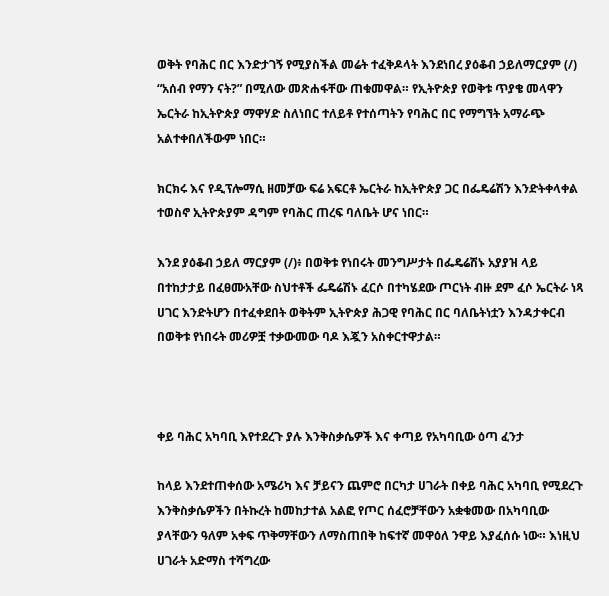ወቅት የባሕር በር እንድታገኝ የሚያስችል መሬት ተፈቅዶላት እንደነበረ ያዕቆብ ኃይለማርያም (/) “አሰብ የማን ናት?” በሚለው መጽሐፋቸው ጠቁመዋል። የኢትዮጵያ የወቅቱ ጥያቄ መላዋን ኤርትራ ከኢትዮጵያ ማዋሃድ ስለነበር ተለይቶ የተሰጣትን የባሕር በር የማግኘት አማራጭ አልተቀበለችውም ነበር።

ክርክሩ እና የዲፕሎማሲ ዘመቻው ፍሬ አፍርቶ ኤርትራ ከኢትዮጵያ ጋር በፌዴሬሽን እንድትቀላቀል ተወስኖ ኢትዮጵያም ዳግም የባሕር ጠረፍ ባለቤት ሆና ነበር።

እንደ ያዕቆብ ኃይለ ማርያም (/)፥ በወቅቱ የነበሩት መንግሥታት በፌዴሬሽኑ አያያዝ ላይ በተከታታይ በፈፀሙአቸው ስህተቶች ፌዴሬሽኑ ፈርሶ በተካሄደው ጦርነት ብዙ ደም ፈሶ ኤርትራ ነጻ ሀገር እንድትሆን በተፈቀደበት ወቅትም ኢትዮጵያ ሕጋዊ የባሕር በር ባለቤትነቷን እንዳታቀርብ በወቅቱ የነበሩት መሪዎቿ ተቃውመው ባዶ እጇን አስቀርተዋታል።



ቀይ ባሕር አካባቢ እየተደረጉ ያሉ እንቅስቃሴዎች እና ቀጣይ የአካባቢው ዕጣ ፈንታ

ከላይ እንደተጠቀሰው አሜሪካ እና ቻይናን ጨምሮ በርካታ ሀገራት በቀይ ባሕር አካባቢ የሚደረጉ እንቅስቃሴዎችን በትኩረት ከመከታተል አልፎ የጦር ሰፈሮቻቸውን አቋቁመው በአካባቢው ያላቸውን ዓለም አቀፍ ጥቅማቸውን ለማስጠበቅ ከፍተኛ መዋዕለ ንዋይ እያፈሰሱ ነው። እነዚህ ሀገራት አድማስ ተሻግረው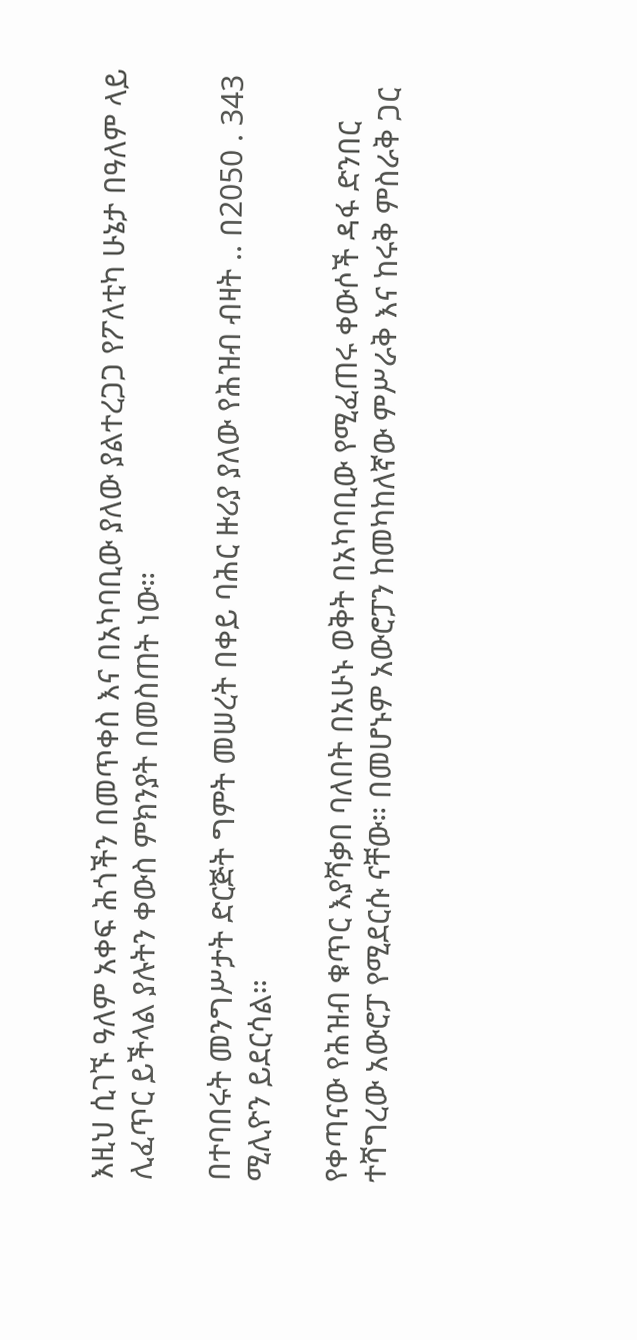እዚህ ሲገኙ ዓለም አቀፍ ሕጎችን በመጥቀስ እና በአካባቢው ያለው ያልተረጋጋ የፖለቲካ ሁኔታ በዓለም ላይ ሊፈጥር ይችላል ያሉትን ቀውስ ምክንያት በመስጠት ነው።

በተባበሩት መንግሥታት ድርጅት ግምት መሠረት በቀይ ባሕር ዙሪያ ያለው የሕዝብ ብዛት .. በ2050 . 343 ሚሊዮን ይደርሳል።

የቀጣናው የሕዝብ ቁጥር እያሻቃበ ባለበት በአሁኑ ወቅት በአካባቢው የሚፈጠሩ ቀውሶች ዳፋ ድንበር ተሻግረው አውሮፓ የሚደርሱ ናቸው። በመሆኑም አውሮፓን ከመካከለኛው ምሥራቅ እና ከሩቅ ምስራቅ ጋር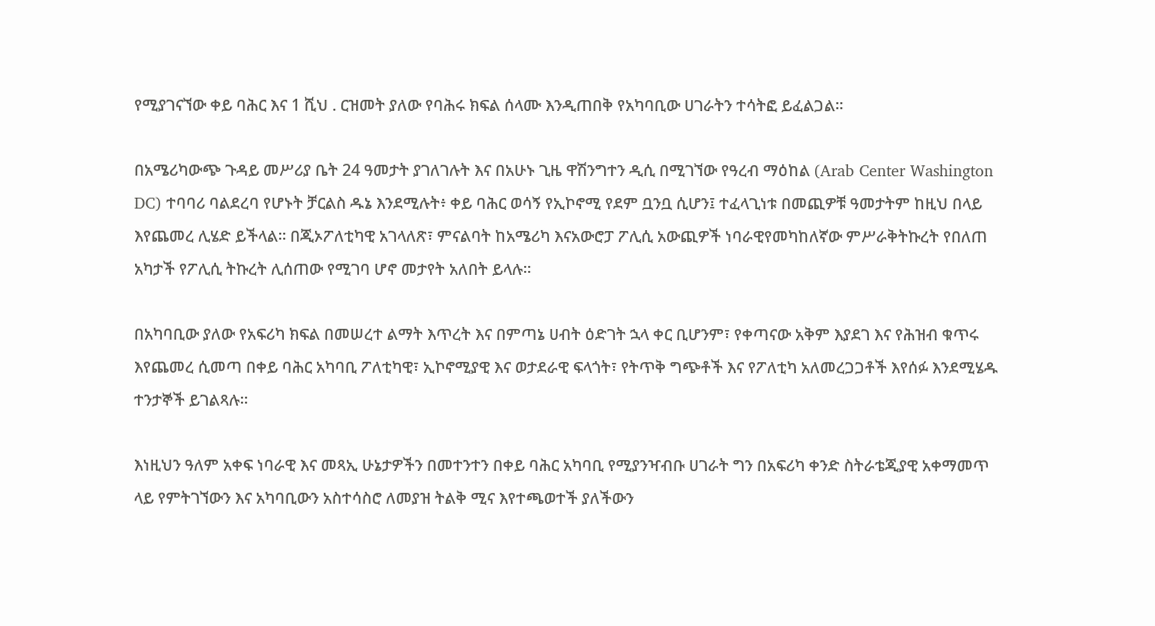የሚያገናኘው ቀይ ባሕር እና 1 ሺህ . ርዝመት ያለው የባሕሩ ክፍል ሰላሙ እንዲጠበቅ የአካባቢው ሀገራትን ተሳትፎ ይፈልጋል።

በአሜሪካውጭ ጉዳይ መሥሪያ ቤት 24 ዓመታት ያገለገሉት እና በአሁኑ ጊዜ ዋሽንግተን ዲሲ በሚገኘው የዓረብ ማዕከል (Arab Center Washington DC) ተባባሪ ባልደረባ የሆኑት ቻርልስ ዱኔ እንደሚሉት፥ ቀይ ባሕር ወሳኝ የኢኮኖሚ የደም ቧንቧ ሲሆን፤ ተፈላጊነቱ በመጪዎቹ ዓመታትም ከዚህ በላይ እየጨመረ ሊሄድ ይችላል። በጂኦፖለቲካዊ አገላለጽ፣ ምናልባት ከአሜሪካ እናአውሮፓ ፖሊሲ አውጪዎች ነባራዊየመካከለኛው ምሥራቅትኩረት የበለጠ አካታች የፖሊሲ ትኩረት ሊሰጠው የሚገባ ሆኖ መታየት አለበት ይላሉ።

በአካባቢው ያለው የአፍሪካ ክፍል በመሠረተ ልማት እጥረት እና በምጣኔ ሀብት ዕድገት ኋላ ቀር ቢሆንም፣ የቀጣናው አቅም እያደገ እና የሕዝብ ቁጥሩ እየጨመረ ሲመጣ በቀይ ባሕር አካባቢ ፖለቲካዊ፣ ኢኮኖሚያዊ እና ወታደራዊ ፍላጎት፣ የትጥቅ ግጭቶች እና የፖለቲካ አለመረጋጋቶች እየሰፉ እንደሚሄዱ ተንታኞች ይገልጻሉ።

እነዚህን ዓለም አቀፍ ነባራዊ እና መጻኢ ሁኔታዎችን በመተንተን በቀይ ባሕር አካባቢ የሚያንዣብቡ ሀገራት ግን በአፍሪካ ቀንድ ስትራቴጂያዊ አቀማመጥ ላይ የምትገኘውን እና አካባቢውን አስተሳስሮ ለመያዝ ትልቅ ሚና እየተጫወተች ያለችውን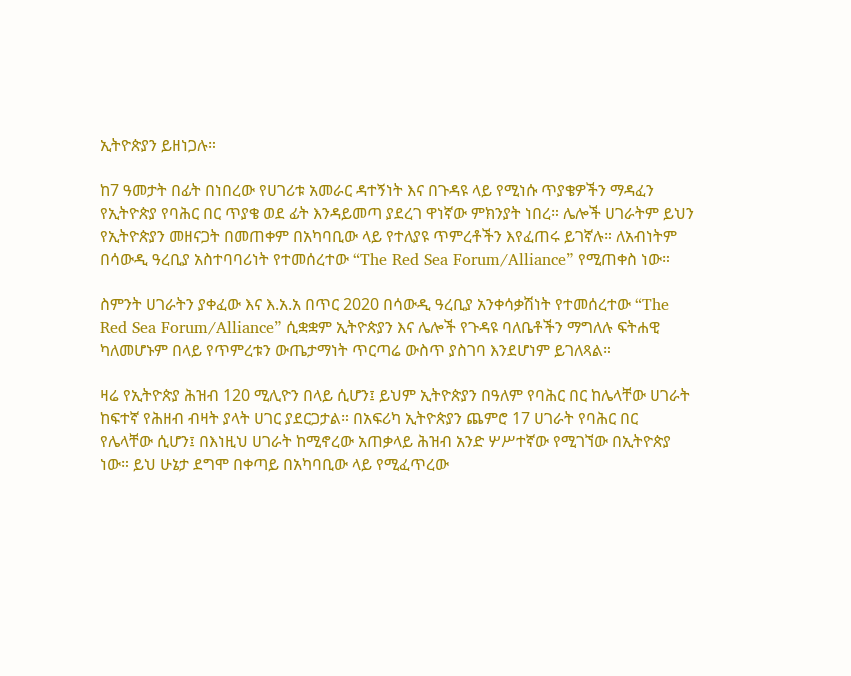ኢትዮጵያን ይዘነጋሉ።

ከ7 ዓመታት በፊት በነበረው የሀገሪቱ አመራር ዳተኝነት እና በጉዳዩ ላይ የሚነሱ ጥያቄዎችን ማዳፈን የኢትዮጵያ የባሕር በር ጥያቄ ወደ ፊት እንዳይመጣ ያደረገ ዋነኛው ምክንያት ነበረ። ሌሎች ሀገራትም ይህን የኢትዮጵያን መዘናጋት በመጠቀም በአካባቢው ላይ የተለያዩ ጥምረቶችን እየፈጠሩ ይገኛሉ። ለአብነትም በሳውዲ ዓረቢያ አስተባባሪነት የተመሰረተው “The Red Sea Forum/Alliance” የሚጠቀስ ነው።

ስምንት ሀገራትን ያቀፈው እና እ.አ.አ በጥር 2020 በሳውዲ ዓረቢያ አንቀሳቃሽነት የተመሰረተው “The Red Sea Forum/Alliance” ሲቋቋም ኢትዮጵያን እና ሌሎች የጉዳዩ ባለቤቶችን ማግለሉ ፍትሐዊ ካለመሆኑም በላይ የጥምረቱን ውጤታማነት ጥርጣሬ ውስጥ ያስገባ እንደሆነም ይገለጻል።

ዛሬ የኢትዮጵያ ሕዝብ 120 ሚሊዮን በላይ ሲሆን፤ ይህም ኢትዮጵያን በዓለም የባሕር በር ከሌላቸው ሀገራት ከፍተኛ የሕዘብ ብዛት ያላት ሀገር ያደርጋታል። በአፍሪካ ኢትዮጵያን ጨምሮ 17 ሀገራት የባሕር በር የሌላቸው ሲሆን፤ በእነዚህ ሀገራት ከሚኖረው አጠቃላይ ሕዝብ አንድ ሦሥተኛው የሚገኘው በኢትዮጵያ ነው። ይህ ሁኔታ ደግሞ በቀጣይ በአካባቢው ላይ የሚፈጥረው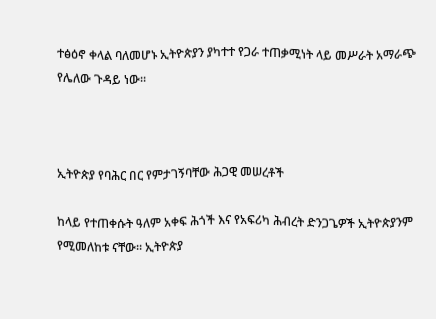ተፅዕኖ ቀላል ባለመሆኑ ኢትዮጵያን ያካተተ የጋራ ተጠቃሚነት ላይ መሥራት አማራጭ የሌለው ጉዳይ ነው።



ኢትዮጵያ የባሕር በር የምታገኝባቸው ሕጋዊ መሠረቶች

ከላይ የተጠቀሱት ዓለም አቀፍ ሕጎች እና የአፍሪካ ሕብረት ድንጋጌዎች ኢትዮጵያንም የሚመለከቱ ናቸው። ኢትዮጵያ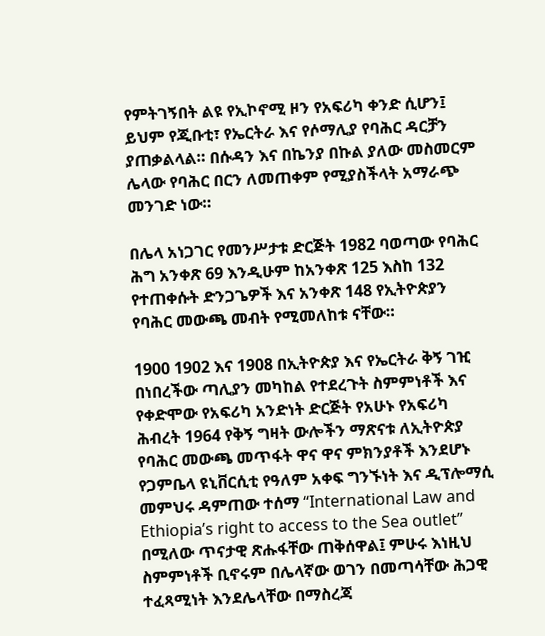የምትገኝበት ልዩ የኢኮኖሚ ዞን የአፍሪካ ቀንድ ሲሆን፤ ይህም የጂቡቲ፣ የኤርትራ እና የሶማሊያ የባሕር ዳርቻን ያጠቃልላል። በሱዳን እና በኬንያ በኩል ያለው መስመርም ሌላው የባሕር በርን ለመጠቀም የሚያስችላት አማራጭ መንገድ ነው።

በሌላ አነጋገር የመንሥታቱ ድርጅት 1982 ባወጣው የባሕር ሕግ አንቀጽ 69 እንዲሁም ከአንቀጽ 125 እስከ 132 የተጠቀሱት ድንጋጌዎች እና አንቀጽ 148 የኢትዮጵያን የባሕር መውጫ መብት የሚመለከቱ ናቸው።

1900 1902 እና 1908 በኢትዮጵያ እና የኤርትራ ቅኝ ገዢ በነበረችው ጣሊያን መካከል የተደረጉት ስምምነቶች እና የቀድሞው የአፍሪካ አንድነት ድርጅት የአሁኑ የአፍሪካ ሕብረት 1964 የቅኝ ግዛት ውሎችን ማጽናቱ ለኢትዮጵያ የባሕር መውጫ መጥፋት ዋና ዋና ምክንያቶች እንደሆኑ የጋምቤላ ዩኒቨርሲቲ የዓለም አቀፍ ግንኙነት እና ዲፕሎማሲ መምህሩ ዳምጠው ተሰማ “International Law and Ethiopia’s right to access to the Sea outlet” በሚለው ጥናታዊ ጽሑፋቸው ጠቅሰዋል፤ ምሁሩ እነዚህ ስምምነቶች ቢኖሩም በሌላኛው ወገን በመጣሳቸው ሕጋዊ ተፈጻሚነት እንደሌላቸው በማስረጃ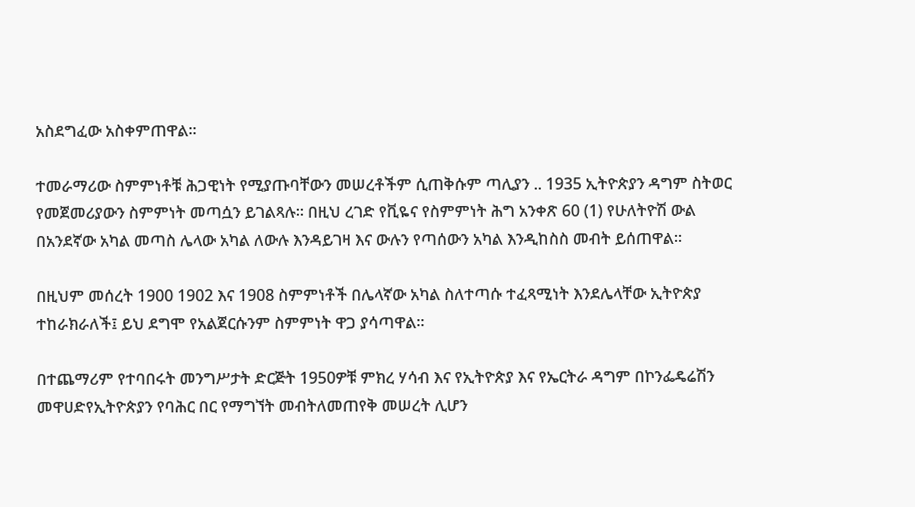አስደግፈው አስቀምጠዋል።

ተመራማሪው ስምምነቶቹ ሕጋዊነት የሚያጡባቸውን መሠረቶችም ሲጠቅሱም ጣሊያን .. 1935 ኢትዮጵያን ዳግም ስትወር የመጀመሪያውን ስምምነት መጣሷን ይገልጻሉ። በዚህ ረገድ የቪዬና የስምምነት ሕግ አንቀጽ 60 (1) የሁለትዮሽ ውል በአንደኛው አካል መጣስ ሌላው አካል ለውሉ እንዳይገዛ እና ውሉን የጣሰውን አካል እንዲከስስ መብት ይሰጠዋል።

በዚህም መሰረት 1900 1902 እና 1908 ስምምነቶች በሌላኛው አካል ስለተጣሱ ተፈጻሚነት እንደሌላቸው ኢትዮጵያ ተከራክራለች፤ ይህ ደግሞ የአልጀርሱንም ስምምነት ዋጋ ያሳጣዋል።

በተጨማሪም የተባበሩት መንግሥታት ድርጅት 1950ዎቹ ምክረ ሃሳብ እና የኢትዮጵያ እና የኤርትራ ዳግም በኮንፌዴሬሽን መዋሀድየኢትዮጵያን የባሕር በር የማግኘት መብትለመጠየቅ መሠረት ሊሆን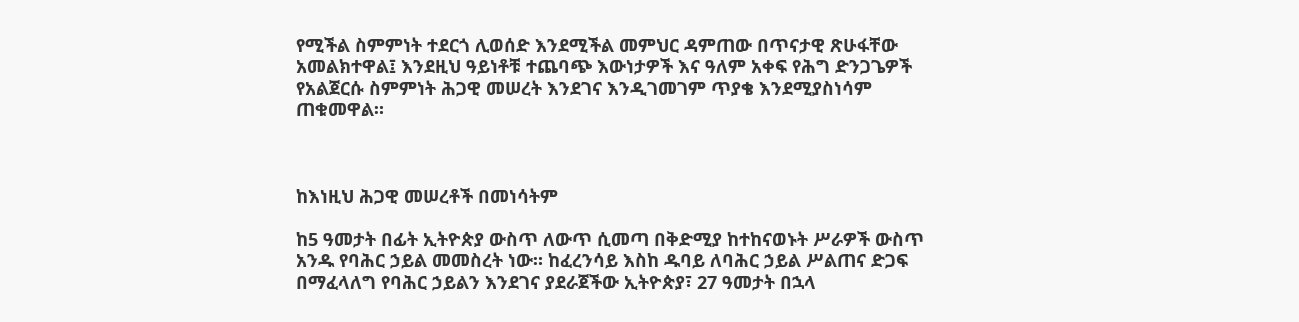የሚችል ስምምነት ተደርጎ ሊወሰድ እንደሚችል መምህር ዳምጠው በጥናታዊ ጽሁፋቸው አመልክተዋል፤ እንደዚህ ዓይነቶቹ ተጨባጭ እውነታዎች እና ዓለም አቀፍ የሕግ ድንጋጌዎች የአልጀርሱ ስምምነት ሕጋዊ መሠረት እንደገና እንዲገመገም ጥያቄ እንደሚያስነሳም ጠቁመዋል።



ከእነዚህ ሕጋዊ መሠረቶች በመነሳትም

ከ5 ዓመታት በፊት ኢትዮጵያ ውስጥ ለውጥ ሲመጣ በቅድሚያ ከተከናወኑት ሥራዎች ውስጥ አንዱ የባሕር ኃይል መመስረት ነው። ከፈረንሳይ እስከ ዱባይ ለባሕር ኃይል ሥልጠና ድጋፍ በማፈላለግ የባሕር ኃይልን እንደገና ያደራጀችው ኢትዮጵያ፣ 27 ዓመታት በኋላ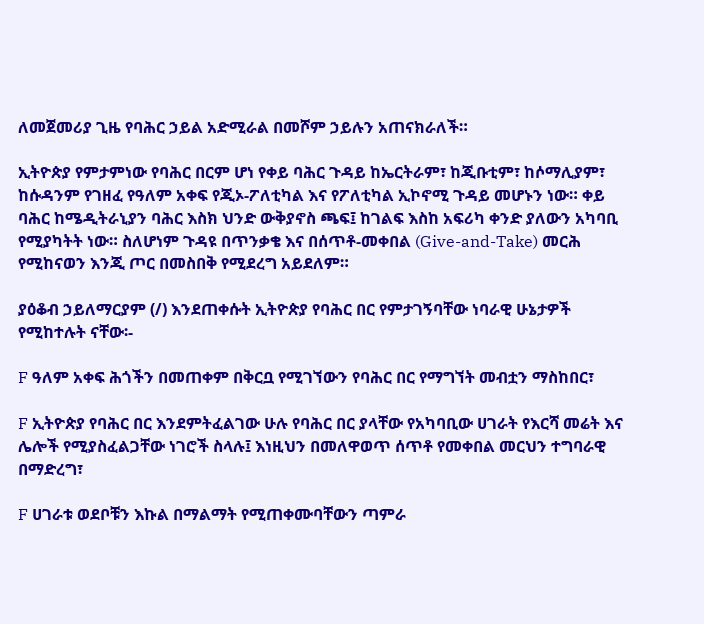ለመጀመሪያ ጊዜ የባሕር ኃይል አድሚራል በመሾም ኃይሉን አጠናክራለች።

ኢትዮጵያ የምታምነው የባሕር በርም ሆነ የቀይ ባሕር ጉዳይ ከኤርትራም፣ ከጂቡቲም፣ ከሶማሊያም፣ ከሱዳንም የገዘፈ የዓለም አቀፍ የጂኦ-ፖለቲካል እና የፖለቲካል ኢኮኖሚ ጉዳይ መሆኑን ነው። ቀይ ባሕር ከሜዲትራኒያን ባሕር እስክ ህንድ ውቅያኖስ ጫፍ፤ ከገልፍ እስከ አፍሪካ ቀንድ ያለውን አካባቢ የሚያካትት ነው። ስለሆነም ጉዳዩ በጥንቃቄ እና በሰጥቶ-መቀበል (Give-and-Take) መርሕ የሚከናወን እንጂ ጦር በመስበቅ የሚደረግ አይደለም።

ያዕቆብ ኃይለማርያም (/) እንደጠቀሱት ኢትዮጵያ የባሕር በር የምታገኝባቸው ነባራዊ ሁኔታዎች የሚከተሉት ናቸው፡-

F ዓለም አቀፍ ሕጎችን በመጠቀም በቅርቧ የሚገኘውን የባሕር በር የማግኘት መብቷን ማስከበር፣

F ኢትዮጵያ የባሕር በር እንደምትፈልገው ሁሉ የባሕር በር ያላቸው የአካባቢው ሀገራት የእርሻ መሬት እና ሌሎች የሚያስፈልጋቸው ነገሮች ስላሉ፤ እነዚህን በመለዋወጥ ሰጥቶ የመቀበል መርህን ተግባራዊ በማድረግ፣

F ሀገራቱ ወደቦቹን እኩል በማልማት የሚጠቀሙባቸውን ጣምራ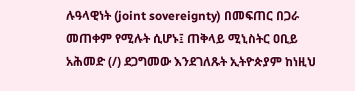ሉዓላዊነት (joint sovereignty) በመፍጠር በጋራ መጠቀም የሚሉት ሲሆኑ፤ ጠቅላይ ሚኒስትር ዐቢይ አሕመድ (/) ደጋግመው እንደገለጹት ኢትዮጵያም ከነዚህ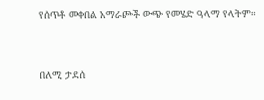የሰጥቶ መቀበል አማራጮች ውጭ የመሄድ ዓላማ የላትም።



በለሚ ታደሰ